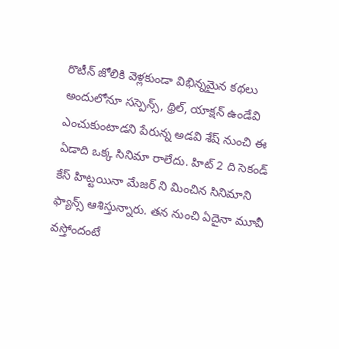రొటీన్ జోలికి వెళ్లకుండా విభిన్నమైన కథలు అందులోనూ సస్పెన్స్, థ్రిల్, యాక్షన్ ఉండేవి ఎంచుకుంటాడని పేరున్న అడవి శేష్ నుంచి ఈ ఏడాది ఒక్క సినిమా రాలేదు. హిట్ 2 ది సెకండ్ కేస్ హిట్టయినా మేజర్ ని మించిన సినిమాని ఫ్యాన్స్ ఆశిస్తున్నారు. తన నుంచి ఏదైనా మూవీ వస్తోందంటే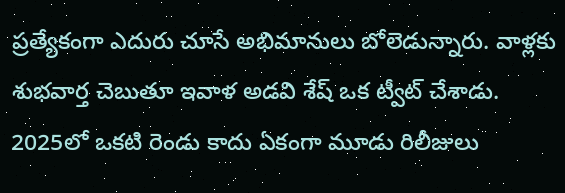ప్రత్యేకంగా ఎదురు చూసే అభిమానులు బోలెడున్నారు. వాళ్లకు శుభవార్త చెబుతూ ఇవాళ అడవి శేష్ ఒక ట్వీట్ చేశాడు. 2025లో ఒకటి రెండు కాదు ఏకంగా మూడు రిలీజులు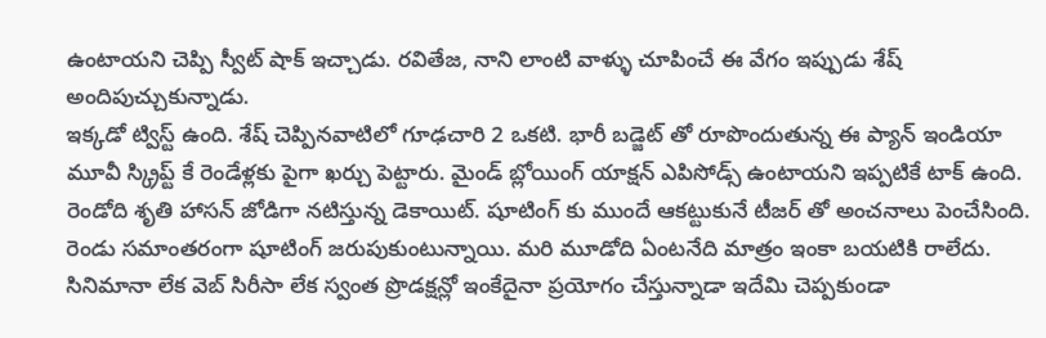ఉంటాయని చెప్పి స్వీట్ షాక్ ఇచ్చాడు. రవితేజ, నాని లాంటి వాళ్ళు చూపించే ఈ వేగం ఇప్పుడు శేష్ అందిపుచ్చుకున్నాడు.
ఇక్కడో ట్విస్ట్ ఉంది. శేష్ చెప్పినవాటిలో గూఢచారి 2 ఒకటి. భారీ బడ్జెట్ తో రూపొందుతున్న ఈ ప్యాన్ ఇండియా మూవీ స్క్రిప్ట్ కే రెండేళ్లకు పైగా ఖర్చు పెట్టారు. మైండ్ బ్లోయింగ్ యాక్షన్ ఎపిసోడ్స్ ఉంటాయని ఇప్పటికే టాక్ ఉంది. రెండోది శృతి హాసన్ జోడిగా నటిస్తున్న డెకాయిట్. షూటింగ్ కు ముందే ఆకట్టుకునే టీజర్ తో అంచనాలు పెంచేసింది. రెండు సమాంతరంగా షూటింగ్ జరుపుకుంటున్నాయి. మరి మూడోది ఏంటనేది మాత్రం ఇంకా బయటికి రాలేదు. సినిమానా లేక వెబ్ సిరీసా లేక స్వంత ప్రొడక్షన్లో ఇంకేదైనా ప్రయోగం చేస్తున్నాడా ఇదేమి చెప్పకుండా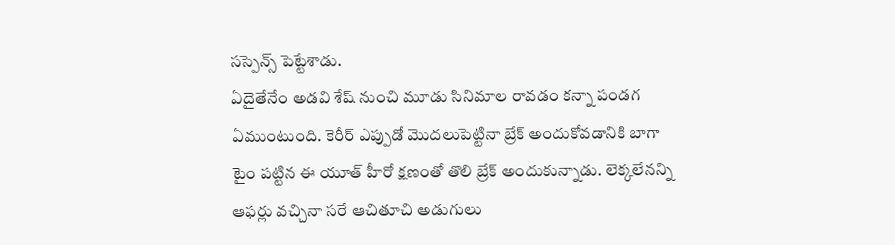సస్పెన్స్ పెట్టేశాడు.
ఏదైతేనేం అడవి శేష్ నుంచి మూడు సినిమాల రావడం కన్నా పండగ ఏముంటుంది. కెరీర్ ఎప్పుడో మొదలుపెట్టినా బ్రేక్ అందుకోవడానికి బాగా టైం పట్టిన ఈ యూత్ హీరో క్షణంతో తొలి బ్రేక్ అందుకున్నాడు. లెక్కలేనన్ని ఆఫర్లు వచ్చినా సరే ఆచితూచి అడుగులు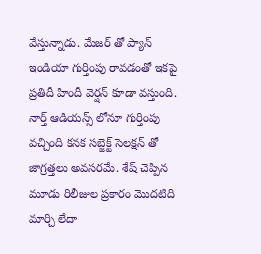వేస్తున్నాడు. మేజర్ తో ప్యాన్ ఇండియా గుర్తింపు రావడంతో ఇకపై ప్రతిదీ హిందీ వెర్షన్ కూడా వస్తుంది. నార్త్ ఆడియన్స్ లోనూ గుర్తింపు వచ్చింది కనక సబ్జెక్ట్ సెలక్షన్ తో జాగ్రత్తలు అవసరమే. శేష్ చెప్పిన మూడు రిలీజుల ప్రకారం మొదటిది మార్చి లేదా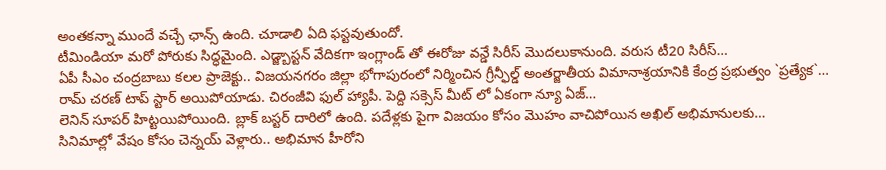అంతకన్నా ముందే వచ్చే ఛాన్స్ ఉంది. చూడాలి ఏది ఫస్టవుతుందో.
టీమిండియా మరో పోరుకు సిద్ధమైంది. ఎడ్జ్బాస్టన్ వేదికగా ఇంగ్లాండ్ తో ఈరోజు వన్డే సిరీస్ మొదలుకానుంది. వరుస టీ20 సిరీస్…
ఏపీ సీఎం చంద్రబాబు కలల ప్రాజెక్టు.. విజయనగరం జిల్లా భోగాపురంలో నిర్మించిన గ్రీన్ఫీల్డ్ అంతర్జాతీయ విమానాశ్రయానికి కేంద్ర ప్రభుత్వం `ప్రత్యేక`…
రామ్ చరణ్ టాప్ స్టార్ అయిపోయాడు. చిరంజీవి ఫుల్ హ్యాపీ. పెద్ది సక్సెస్ మీట్ లో ఏకంగా న్యూ ఏజ్…
లెనిన్ సూపర్ హిట్టయిపోయింది. బ్లాక్ బస్టర్ దారిలో ఉంది. పదేళ్లకు పైగా విజయం కోసం మొహం వాచిపోయిన అఖిల్ అభిమానులకు…
సినిమాల్లో వేషం కోసం చెన్నయ్ వెళ్లారు.. అభిమాన హీరోని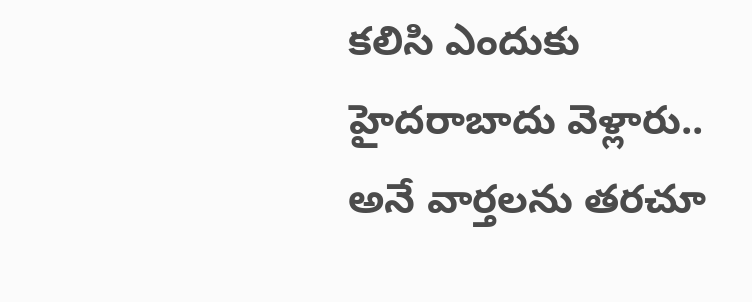కలిసి ఎందుకు హైదరాబాదు వెళ్లారు.. అనే వార్తలను తరచూ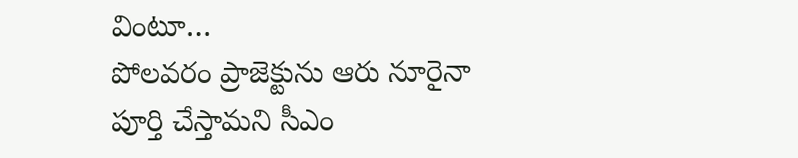వింటూ…
పోలవరం ప్రాజెక్టును ఆరు నూరైనా పూర్తి చేస్తామని సీఎం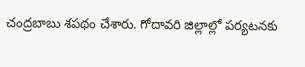చంద్రబాబు శపథం చేశారు. గోదావరి జిల్లాల్లో పర్యటనకు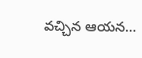వచ్చిన ఆయన…